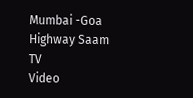Mumbai -Goa Highway Saam TV
Video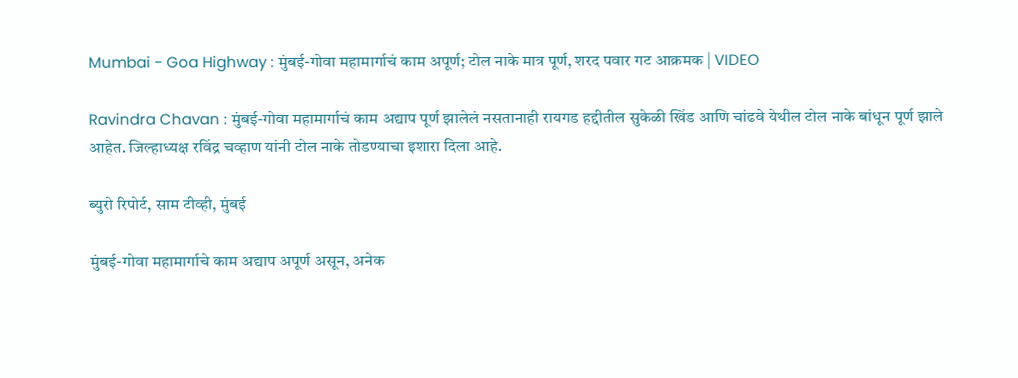Mumbai - Goa Highway : मुंबई-गोवा महामार्गाचं काम अपूर्ण; टोल नाके मात्र पूर्ण, शरद पवार गट आक्रमक | VIDEO

Ravindra Chavan : मुंबई-गोवा महामार्गाचं काम अद्याप पूर्ण झालेलं नसतानाही रायगड हद्दीतील सुकेळी खिंड आणि चांढवे येथील टोल नाके बांधून पूर्ण झाले आहेत. जिल्हाध्यक्ष रविंद्र चव्हाण यांनी टोल नाके तोडण्याचा इशारा दिला आहे.

ब्युरो रिपोर्ट, साम टीव्ही, मुंबई

मुंबई-गोवा महामार्गाचे काम अद्याप अपूर्ण असून, अनेक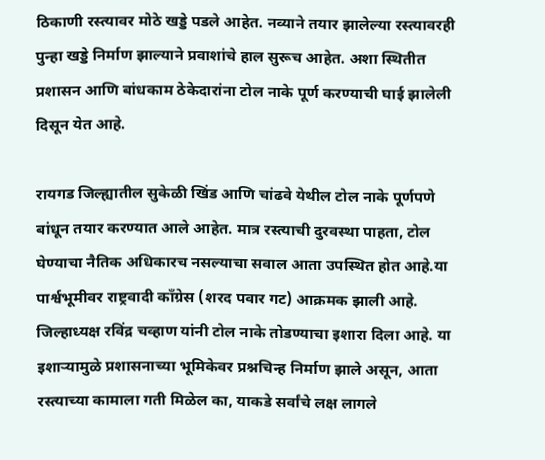ठिकाणी रस्त्यावर मोठे खड्डे पडले आहेत. नव्याने तयार झालेल्या रस्त्यावरही पुन्हा खड्डे निर्माण झाल्याने प्रवाशांचे हाल सुरूच आहेत. अशा स्थितीत प्रशासन आणि बांधकाम ठेकेदारांना टोल नाके पूर्ण करण्याची घाई झालेली दिसून येत आहे.

रायगड जिल्ह्यातील सुकेळी खिंड आणि चांढवे येथील टोल नाके पूर्णपणे बांधून तयार करण्यात आले आहेत. मात्र रस्त्याची दुरवस्था पाहता, टोल घेण्याचा नैतिक अधिकारच नसल्याचा सवाल आता उपस्थित होत आहे.या पार्श्वभूमीवर राष्ट्रवादी काँग्रेस (शरद पवार गट) आक्रमक झाली आहे. जिल्हाध्यक्ष रविंद्र चव्हाण यांनी टोल नाके तोडण्याचा इशारा दिला आहे. या इशाऱ्यामुळे प्रशासनाच्या भूमिकेवर प्रश्नचिन्ह निर्माण झाले असून, आता रस्त्याच्या कामाला गती मिळेल का, याकडे सर्वांचे लक्ष लागले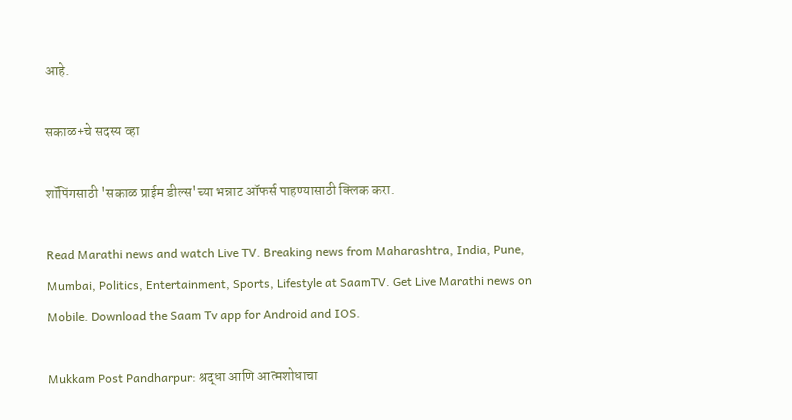आहे.

सकाळ+चे सदस्य व्हा

शॉपिंगसाठी 'सकाळ प्राईम डील्स'च्या भन्नाट ऑफर्स पाहण्यासाठी क्लिक करा.

Read Marathi news and watch Live TV. Breaking news from Maharashtra, India, Pune, Mumbai, Politics, Entertainment, Sports, Lifestyle at SaamTV. Get Live Marathi news on Mobile. Download the Saam Tv app for Android and IOS.

Mukkam Post Pandharpur: श्रद्धा आणि आत्मशोधाचा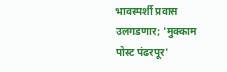भावस्पर्शी प्रवास उलगडणार; 'मुक्काम पोस्ट पंढरपूर'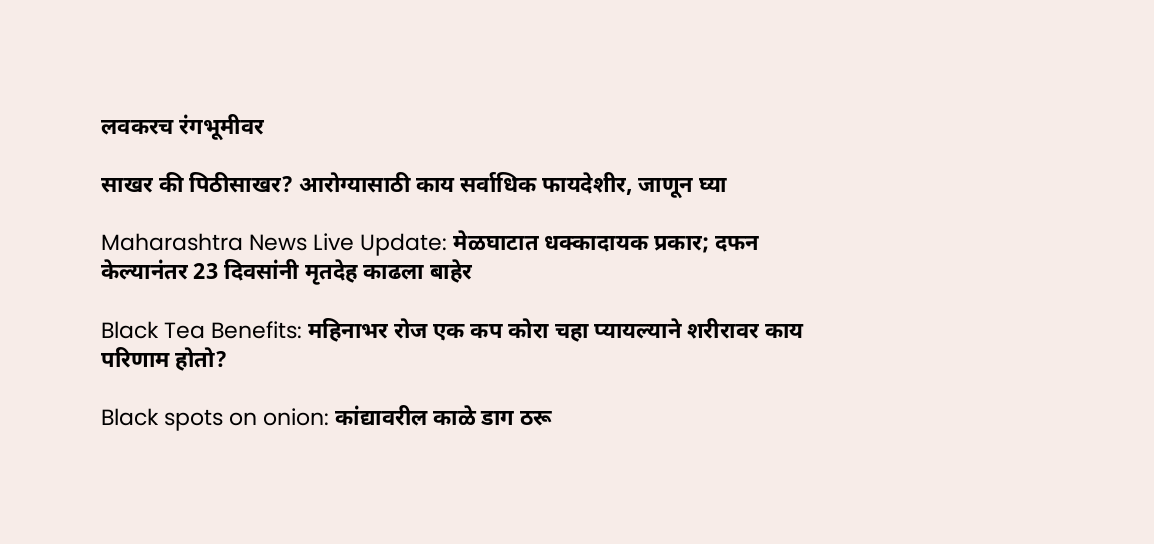लवकरच रंगभूमीवर

साखर की पिठीसाखर? आरोग्यासाठी काय सर्वाधिक फायदेशीर, जाणून घ्या

Maharashtra News Live Update: मेळघाटात धक्कादायक प्रकार; दफन केल्यानंतर 23 दिवसांनी मृतदेह काढला बाहेर

Black Tea Benefits: महिनाभर रोज एक कप कोरा चहा प्यायल्याने शरीरावर काय परिणाम होतो?

Black spots on onion: कांद्यावरील काळे डाग ठरू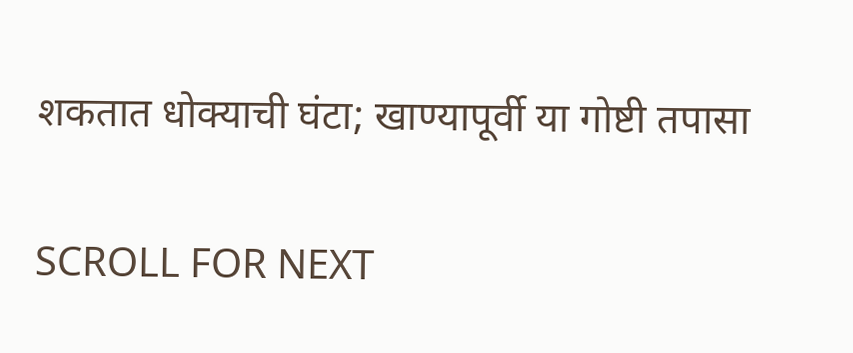शकतात धोक्याची घंटा; खाण्यापूर्वी या गोष्टी तपासा

SCROLL FOR NEXT